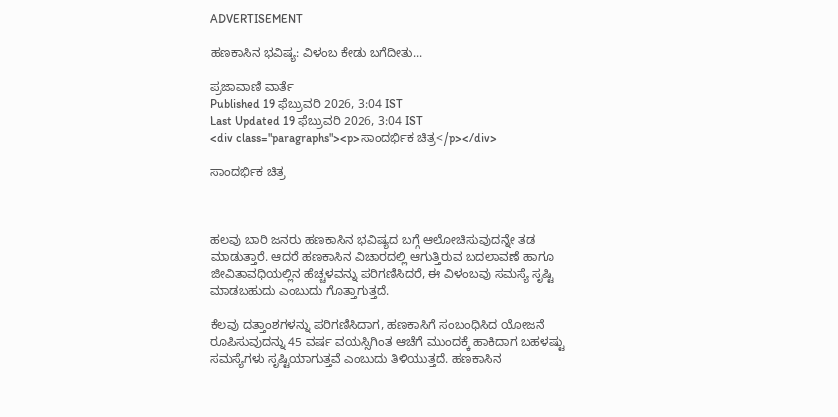ADVERTISEMENT

ಹಣಕಾಸಿನ ಭವಿಷ್ಯ: ವಿಳಂಬ ಕೇಡು ಬಗೆದೀತು...

ಪ್ರಜಾವಾಣಿ ವಾರ್ತೆ
Published 19 ಫೆಬ್ರುವರಿ 2026, 3:04 IST
Last Updated 19 ಫೆಬ್ರುವರಿ 2026, 3:04 IST
<div class="paragraphs"><p>ಸಾಂದರ್ಭಿಕ ಚಿತ್ರ</p></div>

ಸಾಂದರ್ಭಿಕ ಚಿತ್ರ



ಹಲವು ಬಾರಿ ಜನರು ಹಣಕಾಸಿನ ಭವಿಷ್ಯದ ಬಗ್ಗೆ ಆಲೋಚಿಸುವುದನ್ನೇ ತಡ ಮಾಡುತ್ತಾರೆ. ಆದರೆ ಹಣಕಾಸಿನ ವಿಚಾರದಲ್ಲಿ ಆಗುತ್ತಿರುವ ಬದಲಾವಣೆ ಹಾಗೂ ಜೀವಿತಾವಧಿಯಲ್ಲಿನ ಹೆಚ್ಚಳವನ್ನು ಪರಿಗಣಿಸಿದರೆ, ಈ ವಿಳಂಬವು ಸಮಸ್ಯೆ ಸೃಷ್ಟಿ ಮಾಡಬಹುದು ಎಂಬುದು ಗೊತ್ತಾಗುತ್ತದೆ.

ಕೆಲವು ದತ್ತಾಂಶಗಳನ್ನು ಪರಿಗಣಿಸಿದಾಗ, ಹಣಕಾಸಿಗೆ ಸಂಬಂಧಿಸಿದ ಯೋಜನೆ ರೂಪಿಸುವುದನ್ನು 45 ವರ್ಷ ವಯಸ್ಸಿಗಿಂತ ಆಚೆಗೆ ಮುಂದಕ್ಕೆ ಹಾಕಿದಾಗ ಬಹಳಷ್ಟು ಸಮಸ್ಯೆಗಳು ಸೃಷ್ಟಿಯಾಗುತ್ತವೆ ಎಂಬುದು ತಿಳಿಯುತ್ತದೆ. ಹಣಕಾಸಿನ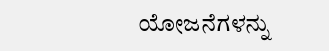ಯೋಜನೆಗಳನ್ನು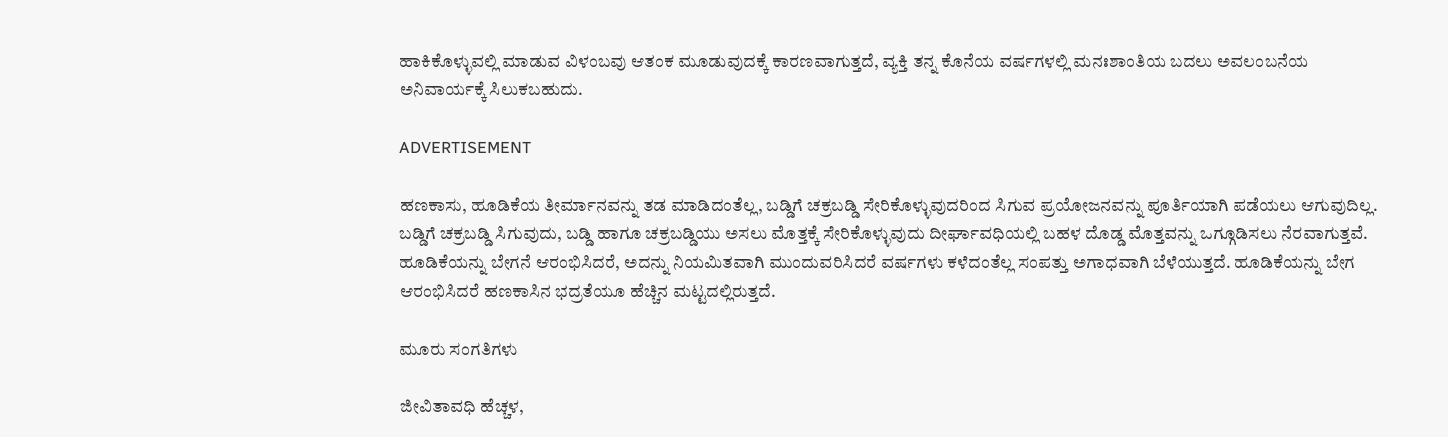ಹಾಕಿಕೊಳ್ಳುವಲ್ಲಿ ಮಾಡುವ ವಿಳಂಬವು ಆತಂಕ ಮೂಡುವುದಕ್ಕೆ ಕಾರಣವಾಗುತ್ತದೆ, ವ್ಯಕ್ತಿ ತನ್ನ ಕೊನೆಯ ವರ್ಷಗಳಲ್ಲಿ ಮನಃಶಾಂತಿಯ ಬದಲು ಅವಲಂಬನೆಯ ಅನಿವಾರ್ಯಕ್ಕೆ ಸಿಲುಕಬಹುದು.

ADVERTISEMENT

ಹಣಕಾಸು, ಹೂಡಿಕೆಯ ತೀರ್ಮಾನವನ್ನು ತಡ ಮಾಡಿದಂತೆಲ್ಲ, ಬಡ್ಡಿಗೆ ಚಕ್ರಬಡ್ಡಿ ಸೇರಿಕೊಳ್ಳುವುದರಿಂದ ಸಿಗುವ ಪ್ರಯೋಜನವನ್ನು ಪೂರ್ತಿಯಾಗಿ ಪಡೆಯಲು ಆಗುವುದಿಲ್ಲ. ಬಡ್ಡಿಗೆ ಚಕ್ರಬಡ್ಡಿ ಸಿಗುವುದು, ಬಡ್ಡಿ ಹಾಗೂ ಚಕ್ರಬಡ್ಡಿಯು ಅಸಲು ಮೊತ್ತಕ್ಕೆ ಸೇರಿಕೊಳ್ಳುವುದು ದೀರ್ಘಾವಧಿಯಲ್ಲಿ ಬಹಳ ದೊಡ್ಡ ಮೊತ್ತವನ್ನು ಒಗ್ಗೂಡಿಸಲು ನೆರವಾಗುತ್ತವೆ. ಹೂಡಿಕೆಯನ್ನು ಬೇಗನೆ ಆರಂಭಿಸಿದರೆ, ಅದನ್ನು ನಿಯಮಿತವಾಗಿ ಮುಂದುವರಿಸಿದರೆ ವರ್ಷಗಳು ಕಳೆದಂತೆಲ್ಲ ಸಂಪತ್ತು ಅಗಾಧವಾಗಿ ಬೆಳೆಯುತ್ತದೆ. ಹೂಡಿಕೆಯನ್ನು ಬೇಗ ಆರಂಭಿಸಿದರೆ ಹಣಕಾಸಿನ ಭದ್ರತೆಯೂ ಹೆಚ್ಚಿನ ಮಟ್ಟದಲ್ಲಿರುತ್ತದೆ.

ಮೂರು ಸಂಗತಿಗಳು

ಜೀವಿತಾವಧಿ ಹೆಚ್ಚಳ,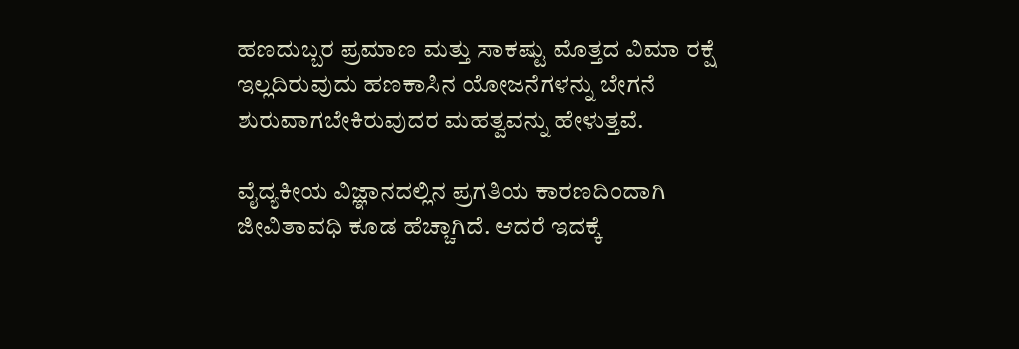ಹಣದುಬ್ಬರ ಪ್ರಮಾಣ ಮತ್ತು ಸಾಕಷ್ಟು ಮೊತ್ತದ ವಿಮಾ ರಕ್ಷೆ ಇಲ್ಲದಿರುವುದು ಹಣಕಾಸಿನ ಯೋಜನೆಗಳನ್ನು ಬೇಗನೆ ಶುರುವಾಗಬೇಕಿರುವುದರ ಮಹತ್ವವನ್ನು ಹೇಳುತ್ತವೆ.

ವೈದ್ಯಕೀಯ ವಿಜ್ಞಾನದಲ್ಲಿನ ಪ್ರಗತಿಯ ಕಾರಣದಿಂದಾಗಿ ಜೀವಿತಾವಧಿ ಕೂಡ ಹೆಚ್ಚಾಗಿದೆ. ಆದರೆ ಇದಕ್ಕೆ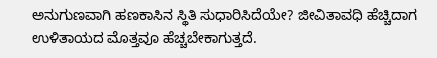ಅನುಗುಣವಾಗಿ ಹಣಕಾಸಿನ ಸ್ಥಿತಿ ಸುಧಾರಿಸಿದೆಯೇ? ಜೀವಿತಾವಧಿ ಹೆಚ್ಚಿದಾಗ ಉಳಿತಾಯದ ಮೊತ್ತವೂ ಹೆಚ್ಚಬೇಕಾಗುತ್ತದೆ.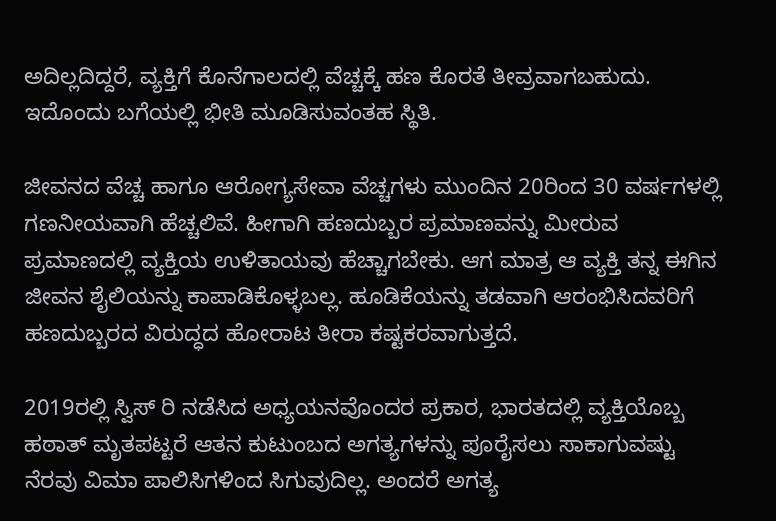ಅದಿಲ್ಲದಿದ್ದರೆ, ವ್ಯಕ್ತಿಗೆ ಕೊನೆಗಾಲದಲ್ಲಿ ವೆಚ್ಚಕ್ಕೆ ಹಣ ಕೊರತೆ ತೀವ್ರವಾಗಬಹುದು. ಇದೊಂದು ಬಗೆಯಲ್ಲಿ ಭೀತಿ ಮೂಡಿಸುವಂತಹ ಸ್ಥಿತಿ.

ಜೀವನದ ವೆಚ್ಚ ಹಾಗೂ ಆರೋಗ್ಯಸೇವಾ ವೆಚ್ಚಗಳು ಮುಂದಿನ 20ರಿಂದ 30 ವರ್ಷಗಳಲ್ಲಿ ಗಣನೀಯವಾಗಿ ಹೆಚ್ಚಲಿವೆ. ಹೀಗಾಗಿ ಹಣದುಬ್ಬರ ಪ್ರಮಾಣವನ್ನು ಮೀರುವ ಪ್ರಮಾಣದಲ್ಲಿ ವ್ಯಕ್ತಿಯ ಉಳಿತಾಯವು ಹೆಚ್ಚಾಗಬೇಕು. ಆಗ ಮಾತ್ರ ಆ ವ್ಯಕ್ತಿ ತನ್ನ ಈಗಿನ ಜೀವನ ಶೈಲಿಯನ್ನು ಕಾಪಾಡಿಕೊಳ್ಳಬಲ್ಲ. ಹೂಡಿಕೆಯನ್ನು ತಡವಾಗಿ ಆರಂಭಿಸಿದವರಿಗೆ ಹಣದುಬ್ಬರದ ವಿರುದ್ಧದ ಹೋರಾಟ ತೀರಾ ಕಷ್ಟಕರವಾಗುತ್ತದೆ.

2019ರಲ್ಲಿ ಸ್ವಿಸ್‌ ರಿ ನಡೆಸಿದ ಅಧ್ಯಯನವೊಂದರ ಪ್ರಕಾರ, ಭಾರತದಲ್ಲಿ ವ್ಯಕ್ತಿಯೊಬ್ಬ ಹಠಾತ್ ಮೃತಪಟ್ಟರೆ ಆತನ ಕುಟುಂಬದ ಅಗತ್ಯಗಳನ್ನು ಪೂರೈಸಲು ಸಾಕಾಗುವಷ್ಟು ನೆರವು ವಿಮಾ ಪಾಲಿಸಿಗಳಿಂದ ಸಿಗುವುದಿಲ್ಲ. ಅಂದರೆ ಅಗತ್ಯ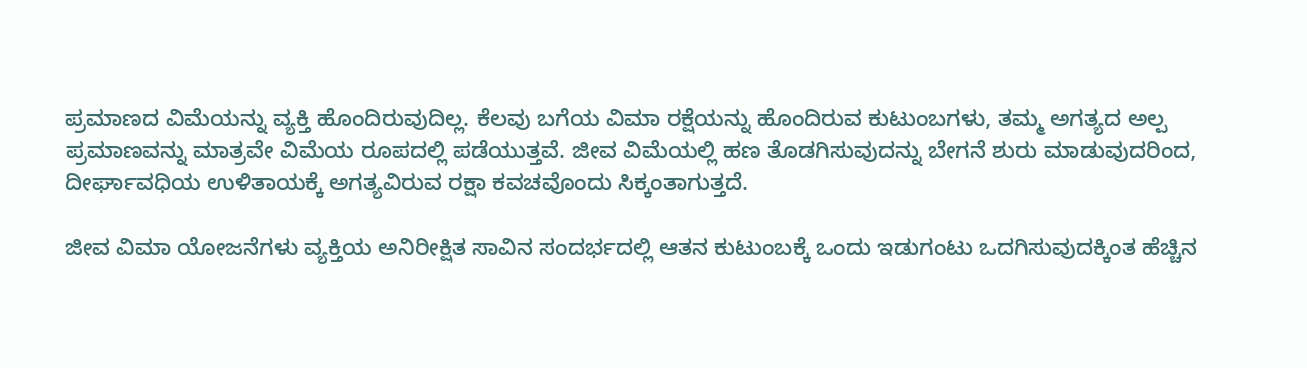ಪ್ರಮಾಣದ ವಿಮೆಯನ್ನು ವ್ಯಕ್ತಿ ಹೊಂದಿರುವುದಿಲ್ಲ. ಕೆಲವು ಬಗೆಯ ವಿಮಾ ರಕ್ಷೆಯನ್ನು ಹೊಂದಿರುವ ಕುಟುಂಬಗಳು, ತಮ್ಮ ಅಗತ್ಯದ ಅಲ್ಪ ಪ್ರಮಾಣವನ್ನು ಮಾತ್ರವೇ ವಿಮೆಯ ರೂಪದಲ್ಲಿ ಪಡೆಯುತ್ತವೆ. ಜೀವ ವಿಮೆಯಲ್ಲಿ ಹಣ ತೊಡಗಿಸುವುದನ್ನು ಬೇಗನೆ ಶುರು ಮಾಡುವುದರಿಂದ, ದೀರ್ಘಾವಧಿಯ ಉಳಿತಾಯಕ್ಕೆ ಅಗತ್ಯವಿರುವ ರಕ್ಷಾ ಕವಚವೊಂದು ಸಿಕ್ಕಂತಾಗುತ್ತದೆ.

ಜೀವ ವಿಮಾ ಯೋಜನೆಗಳು ವ್ಯಕ್ತಿಯ ಅನಿರೀಕ್ಷಿತ ಸಾವಿನ ಸಂದರ್ಭದಲ್ಲಿ ಆತನ ಕುಟುಂಬಕ್ಕೆ ಒಂದು ಇಡುಗಂಟು ಒದಗಿಸುವುದಕ್ಕಿಂತ ಹೆಚ್ಚಿನ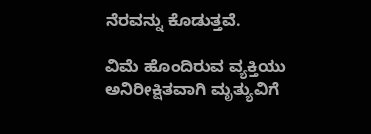ನೆರವನ್ನು ಕೊಡುತ್ತವೆ.

ವಿಮೆ ಹೊಂದಿರುವ ವ್ಯಕ್ತಿಯು ಅನಿರೀಕ್ಷಿತವಾಗಿ ಮೃತ್ಯುವಿಗೆ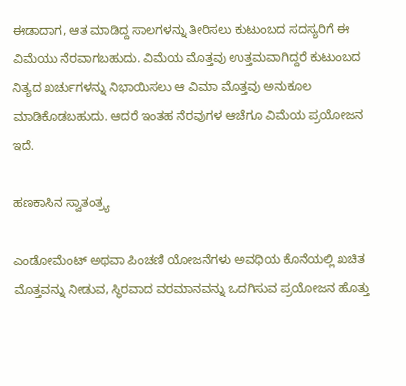ಈಡಾದಾಗ, ಆತ ಮಾಡಿದ್ದ ಸಾಲಗಳನ್ನು ತೀರಿಸಲು ಕುಟುಂಬದ ಸದಸ್ಯರಿಗೆ ಈ ವಿಮೆಯು ನೆರವಾಗಬಹುದು. ವಿಮೆಯ ಮೊತ್ತವು ಉತ್ತಮವಾಗಿದ್ದರೆ ಕುಟುಂಬದ ನಿತ್ಯದ ಖರ್ಚುಗಳನ್ನು ನಿಭಾಯಿಸಲು ಆ ವಿಮಾ ಮೊತ್ತವು ಅನುಕೂಲ ಮಾಡಿಕೊಡಬಹುದು. ಆದರೆ ಇಂತಹ ನೆರವುಗಳ ಆಚೆಗೂ ವಿಮೆಯ ಪ್ರಯೋಜನ ಇದೆ.

ಹಣಕಾಸಿನ ಸ್ವಾತಂತ್ರ್ಯ

ಎಂಡೋಮೆಂಟ್‌ ಅಥವಾ ಪಿಂಚಣಿ ಯೋಜನೆಗಳು ಅವಧಿಯ ಕೊನೆಯಲ್ಲಿ ಖಚಿತ ಮೊತ್ತವನ್ನು ನೀಡುವ, ಸ್ಥಿರವಾದ ವರಮಾನವನ್ನು ಒದಗಿಸುವ ಪ್ರಯೋಜನ ಹೊತ್ತು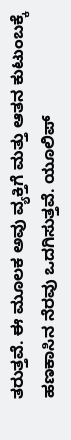ತರುತ್ತವೆ. ಈ ಮೂಲಕ ಅವು ವ್ಯಕ್ತಿಗೆ ಮತ್ತು ಆತನ ಕುಟುಂಬಕ್ಕೆ ಹಣಕಾಸಿನ ನೆರವು ಒದಗಿಸುತ್ತವೆ. ಯೂಲಿಪ್‌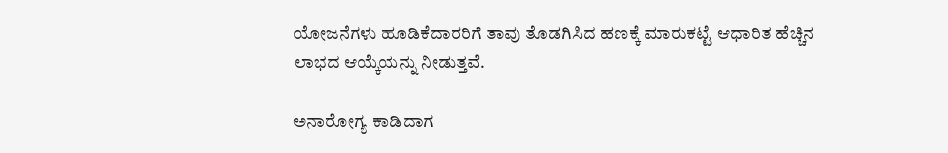ಯೋಜನೆಗಳು ಹೂಡಿಕೆದಾರರಿಗೆ ತಾವು ತೊಡಗಿಸಿದ ಹಣಕ್ಕೆ ಮಾರುಕಟ್ಟೆ ಆಧಾರಿತ ಹೆಚ್ಚಿನ ಲಾಭದ ಆಯ್ಕೆಯನ್ನು ನೀಡುತ್ತವೆ.

ಅನಾರೋಗ್ಯ ಕಾಡಿದಾಗ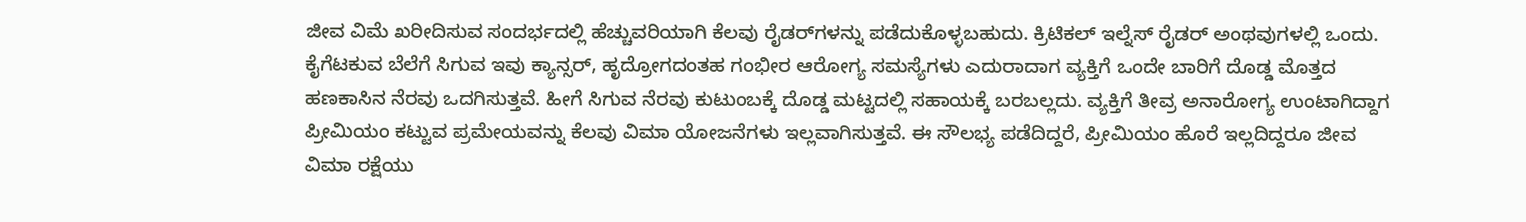ಜೀವ ವಿಮೆ ಖರೀದಿಸುವ ಸಂದರ್ಭದಲ್ಲಿ ಹೆಚ್ಚುವರಿಯಾಗಿ ಕೆಲವು ರೈಡರ್‌ಗಳನ್ನು ಪಡೆದುಕೊಳ್ಳಬಹುದು. ಕ್ರಿಟಿಕಲ್ ಇಲ್ನೆಸ್‌ ರೈಡರ್ ಅಂಥವುಗಳಲ್ಲಿ ಒಂದು. ಕೈಗೆಟಕುವ ಬೆಲೆಗೆ ಸಿಗುವ ಇವು ಕ್ಯಾನ್ಸರ್‌, ಹೃದ್ರೋಗದಂತಹ ಗಂಭೀರ ಆರೋಗ್ಯ ಸಮಸ್ಯೆಗಳು ಎದುರಾದಾಗ ವ್ಯಕ್ತಿಗೆ ಒಂದೇ ಬಾರಿಗೆ ದೊಡ್ಡ ಮೊತ್ತದ ಹಣಕಾಸಿನ ನೆರವು ಒದಗಿಸುತ್ತವೆ. ಹೀಗೆ ಸಿಗುವ ನೆರವು ಕುಟುಂಬಕ್ಕೆ ದೊಡ್ಡ ಮಟ್ಟದಲ್ಲಿ ಸಹಾಯಕ್ಕೆ ಬರಬಲ್ಲದು. ವ್ಯಕ್ತಿಗೆ ತೀವ್ರ ಅನಾರೋಗ್ಯ ಉಂಟಾಗಿದ್ದಾಗ ಪ್ರೀಮಿಯಂ ಕಟ್ಟುವ ಪ್ರಮೇಯವನ್ನು ಕೆಲವು ವಿಮಾ ಯೋಜನೆಗಳು ಇಲ್ಲವಾಗಿಸುತ್ತವೆ. ಈ ಸೌಲಭ್ಯ ಪಡೆದಿದ್ದರೆ, ಪ್ರೀಮಿಯಂ ಹೊರೆ ಇಲ್ಲದಿದ್ದರೂ ಜೀವ ವಿಮಾ ರಕ್ಷೆಯು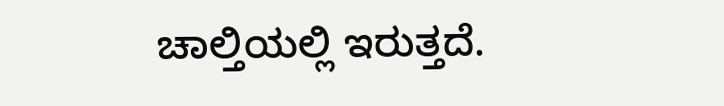ಚಾಲ್ತಿಯಲ್ಲಿ ಇರುತ್ತದೆ.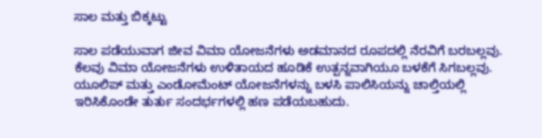ಸಾಲ ಮತ್ತು ಬಿಕ್ಕಟ್ಟು

ಸಾಲ ಪಡೆಯುವಾಗ ಜೀವ ವಿಮಾ ಯೋಜನೆಗಳು ಅಡಮಾನದ ರೂಪದಲ್ಲಿ ನೆರವಿಗೆ ಬರಬಲ್ಲವು. ಕೆಲವು ವಿಮಾ ಯೋಜನೆಗಳು ಉಳಿತಾಯದ ಹೂಡಿಕೆ ಉತ್ಪನ್ನವಾಗಿಯೂ ಬಳಕೆಗೆ ಸಿಗಬಲ್ಲವು. ಯೂಲಿಪ್‌ ಮತ್ತು ಎಂಡೋಮೆಂಟ್‌ ಯೋಜನೆಗಳನ್ನು ಬಳಸಿ ಪಾಲಿಸಿಯನ್ನು ಚಾಲ್ತಿಯಲ್ಲಿ ಇರಿಸಿಕೊಂಡೇ ತುರ್ತು ಸಂದರ್ಭಗಳಲ್ಲಿ ಹಣ ಪಡೆಯಬಹುದು.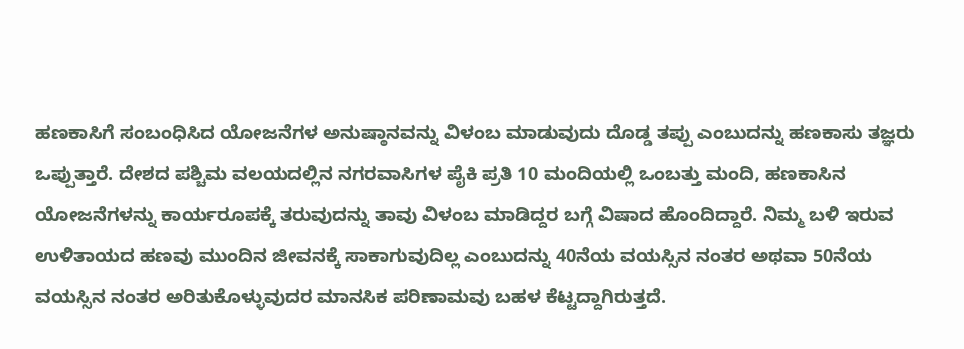ಹಣಕಾಸಿಗೆ ಸಂಬಂಧಿಸಿದ ಯೋಜನೆಗಳ ಅನುಷ್ಠಾನವನ್ನು ವಿಳಂಬ ಮಾಡುವುದು ದೊಡ್ಡ ತಪ್ಪು ಎಂಬುದನ್ನು ಹಣಕಾಸು ತಜ್ಞರು ಒಪ್ಪುತ್ತಾರೆ. ದೇಶದ ಪಶ್ಚಿಮ ವಲಯದಲ್ಲಿನ ನಗರವಾಸಿಗಳ ಪೈಕಿ ಪ್ರತಿ 10 ಮಂದಿಯಲ್ಲಿ ಒಂಬತ್ತು ಮಂದಿ, ಹಣಕಾಸಿನ ಯೋಜನೆಗಳನ್ನು ಕಾರ್ಯರೂಪಕ್ಕೆ ತರುವುದನ್ನು ತಾವು ವಿಳಂಬ ಮಾಡಿದ್ದರ ಬಗ್ಗೆ ವಿಷಾದ ಹೊಂದಿದ್ದಾರೆ. ನಿಮ್ಮ ಬಳಿ ಇರುವ ಉಳಿತಾಯದ ಹಣವು ಮುಂದಿನ ಜೀವನಕ್ಕೆ ಸಾಕಾಗುವುದಿಲ್ಲ ಎಂಬುದನ್ನು 40ನೆಯ ವಯಸ್ಸಿನ ನಂತರ ಅಥವಾ 50ನೆಯ ವಯಸ್ಸಿನ ನಂತರ ಅರಿತುಕೊಳ್ಳುವುದರ ಮಾನಸಿಕ ಪರಿಣಾಮವು ಬಹಳ ಕೆಟ್ಟದ್ದಾಗಿರುತ್ತದೆ.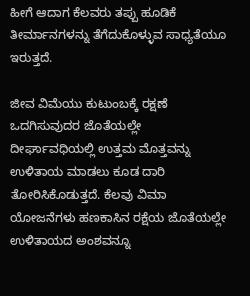ಹೀಗೆ ಆದಾಗ ಕೆಲವರು ತಪ್ಪು ಹೂಡಿಕೆ ತೀರ್ಮಾನಗಳನ್ನು ತೆಗೆದುಕೊಳ್ಳುವ ಸಾಧ್ಯತೆಯೂ ಇರುತ್ತದೆ.

ಜೀವ ವಿಮೆಯು ಕುಟುಂಬಕ್ಕೆ ರಕ್ಷಣೆ ಒದಗಿಸುವುದರ ಜೊತೆಯಲ್ಲೇ ದೀರ್ಘಾವಧಿಯಲ್ಲಿ ಉತ್ತಮ ಮೊತ್ತವನ್ನು ಉಳಿತಾಯ ಮಾಡಲು ಕೂಡ ದಾರಿ ತೋರಿಸಿಕೊಡುತ್ತದೆ. ಕೆಲವು ವಿಮಾ ಯೋಜನೆಗಳು ಹಣಕಾಸಿನ ರಕ್ಷೆಯ ಜೊತೆಯಲ್ಲೇ ಉಳಿತಾಯದ ಅಂಶವನ್ನೂ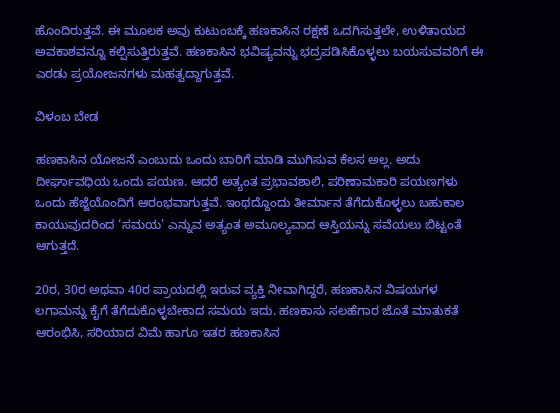ಹೊಂದಿರುತ್ತವೆ. ಈ ಮೂಲಕ ಅವು ಕುಟುಂಬಕ್ಕೆ ಹಣಕಾಸಿನ ರಕ್ಷಣೆ ಒದಗಿಸುತ್ತಲೇ, ಉಳಿತಾಯದ ಅವಕಾಶವನ್ನೂ ಕಲ್ಪಿಸುತ್ತಿರುತ್ತವೆ. ಹಣಕಾಸಿನ ಭವಿಷ್ಯವನ್ನು ಭದ್ರಪಡಿಸಿಕೊಳ್ಳಲು ಬಯಸುವವರಿಗೆ ಈ ಎರಡು ಪ್ರಯೋಜನಗಳು ಮಹತ್ವದ್ದಾಗುತ್ತವೆ.

ವಿಳಂಬ ಬೇಡ

ಹಣಕಾಸಿನ ಯೋಜನೆ ಎಂಬುದು ಒಂದು ಬಾರಿಗೆ ಮಾಡಿ ಮುಗಿಸುವ ಕೆಲಸ ಅಲ್ಲ. ಅದು ದೀರ್ಘಾವಧಿಯ ಒಂದು ಪಯಣ. ಆದರೆ ಅತ್ಯಂತ ಪ್ರಭಾವಶಾಲಿ, ಪರಿಣಾಮಕಾರಿ ಪಯಣಗಳು ಒಂದು ಹೆಜ್ಜೆಯೊಂದಿಗೆ ಆರಂಭವಾಗುತ್ತವೆ. ಇಂಥದ್ದೊಂದು ತೀರ್ಮಾನ ತೆಗೆದುಕೊಳ್ಳಲು ಬಹುಕಾಲ ಕಾಯುವುದರಿಂದ ‘ಸಮಯ’ ಎನ್ನುವ ಅತ್ಯಂತ ಅಮೂಲ್ಯವಾದ ಆಸ್ತಿಯನ್ನು ಸವೆಯಲು ಬಿಟ್ಟಂತೆ ಆಗುತ್ತದೆ.

20ರ, 30ರ ಅಥವಾ 40ರ ಪ್ರಾಯದಲ್ಲಿ ಇರುವ ವ್ಯಕ್ತಿ ನೀವಾಗಿದ್ದರೆ, ಹಣಕಾಸಿನ ವಿಷಯಗಳ ಲಗಾಮನ್ನು ಕೈಗೆ ತೆಗೆದುಕೊಳ್ಳಬೇಕಾದ ಸಮಯ ಇದು. ಹಣಕಾಸು ಸಲಹೆಗಾರ ಜೊತೆ ಮಾತುಕತೆ ಆರಂಭಿಸಿ, ಸರಿಯಾದ ವಿಮೆ ಹಾಗೂ ಇತರ ಹಣಕಾಸಿನ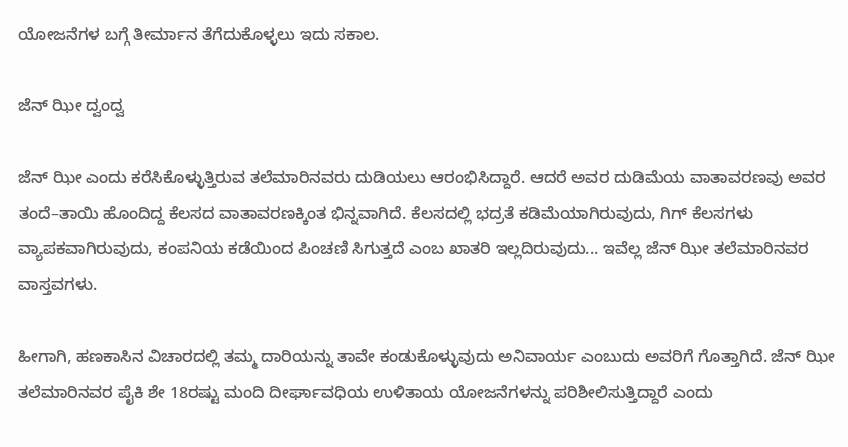ಯೋಜನೆಗಳ ಬಗ್ಗೆ ತೀರ್ಮಾನ ತೆಗೆದುಕೊಳ್ಳಲು ಇದು ಸಕಾಲ.

ಜೆನ್‌ ಝೀ ದ್ವಂದ್ವ

ಜೆನ್‌ ಝೀ ಎಂದು ಕರೆಸಿಕೊಳ್ಳುತ್ತಿರುವ ತಲೆಮಾರಿನವರು ದುಡಿಯಲು ಆರಂಭಿಸಿದ್ದಾರೆ. ಆದರೆ ಅವರ ದುಡಿಮೆಯ ವಾತಾವರಣವು ಅವರ ತಂದೆ–ತಾಯಿ ಹೊಂದಿದ್ದ ಕೆಲಸದ ವಾತಾವರಣಕ್ಕಿಂತ ಭಿನ್ನವಾಗಿದೆ. ಕೆಲಸದಲ್ಲಿ ಭದ್ರತೆ ಕಡಿಮೆಯಾಗಿರುವುದು, ಗಿಗ್ ಕೆಲಸಗಳು ವ್ಯಾಪಕವಾಗಿರುವುದು, ಕಂಪನಿಯ ಕಡೆಯಿಂದ ಪಿಂಚಣಿ ಸಿಗುತ್ತದೆ ಎಂಬ ಖಾತರಿ ಇಲ್ಲದಿರುವುದು... ಇವೆಲ್ಲ ಜೆನ್‌ ಝೀ ತಲೆಮಾರಿನವರ ವಾಸ್ತವಗಳು.

ಹೀಗಾಗಿ, ಹಣಕಾಸಿನ ವಿಚಾರದಲ್ಲಿ ತಮ್ಮ ದಾರಿಯನ್ನು ತಾವೇ ಕಂಡುಕೊಳ್ಳುವುದು ಅನಿವಾರ್ಯ ಎಂಬುದು ಅವರಿಗೆ ಗೊತ್ತಾಗಿದೆ. ಜೆನ್‌ ಝೀ ತಲೆಮಾರಿನವರ ಪೈಕಿ ಶೇ 18ರಷ್ಟು ಮಂದಿ ದೀರ್ಘಾವಧಿಯ ಉಳಿತಾಯ ಯೋಜನೆಗಳನ್ನು ಪರಿಶೀಲಿಸುತ್ತಿದ್ದಾರೆ ಎಂದು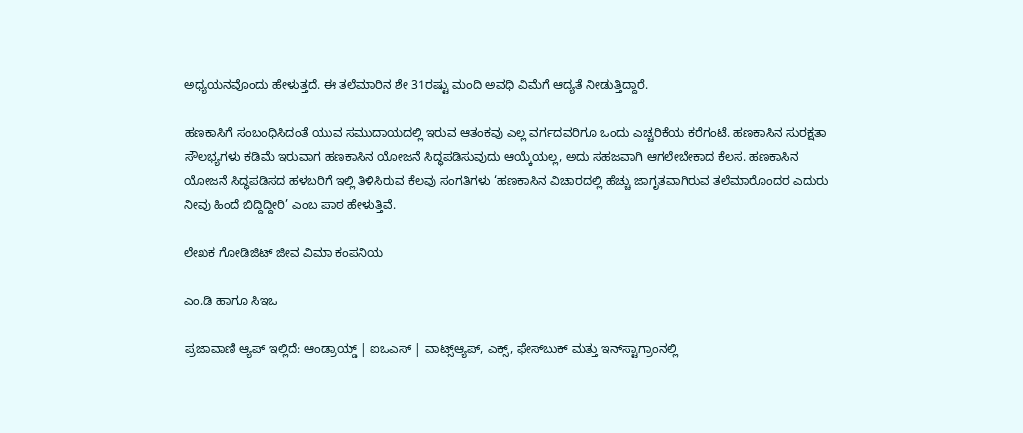ಅಧ್ಯಯನವೊಂದು ಹೇಳುತ್ತದೆ. ಈ ತಲೆಮಾರಿನ ಶೇ 31ರಷ್ಟು ಮಂದಿ ಅವಧಿ ವಿಮೆಗೆ ಆದ್ಯತೆ ನೀಡುತ್ತಿದ್ದಾರೆ.

ಹಣಕಾಸಿಗೆ ಸಂಬಂಧಿಸಿದಂತೆ ಯುವ ಸಮುದಾಯದಲ್ಲಿ ಇರುವ ಆತಂಕವು ಎಲ್ಲ ವರ್ಗದವರಿಗೂ ಒಂದು ಎಚ್ಚರಿಕೆಯ ಕರೆಗಂಟೆ. ಹಣಕಾಸಿನ ಸುರಕ್ಷತಾ ಸೌಲಭ್ಯಗಳು ಕಡಿಮೆ ಇರುವಾಗ ಹಣಕಾಸಿನ ಯೋಜನೆ ಸಿದ್ಧಪಡಿಸುವುದು ಆಯ್ಕೆಯಲ್ಲ, ಅದು ಸಹಜವಾಗಿ ಆಗಲೇಬೇಕಾದ ಕೆಲಸ. ಹಣಕಾಸಿನ ಯೋಜನೆ ಸಿದ್ಧಪಡಿಸದ ಹಳಬರಿಗೆ ಇಲ್ಲಿ ತಿಳಿಸಿರುವ ಕೆಲವು ಸಂಗತಿಗಳು ‘ಹಣಕಾಸಿನ ವಿಚಾರದಲ್ಲಿ ಹೆಚ್ಚು ಜಾಗೃತವಾಗಿರುವ ತಲೆಮಾರೊಂದರ ಎದುರು ನೀವು ಹಿಂದೆ ಬಿದ್ದಿದ್ದೀರಿ’ ಎಂಬ ಪಾಠ ಹೇಳುತ್ತಿವೆ.

ಲೇಖಕ ಗೋಡಿಜಿಟ್‌ ಜೀವ ವಿಮಾ ಕಂಪನಿಯ

ಎಂ.ಡಿ ಹಾಗೂ ಸಿಇಒ

ಪ್ರಜಾವಾಣಿ ಆ್ಯಪ್ ಇಲ್ಲಿದೆ: ಆಂಡ್ರಾಯ್ಡ್ | ಐಒಎಸ್ | ವಾಟ್ಸ್ಆ್ಯಪ್, ಎಕ್ಸ್, ಫೇಸ್‌ಬುಕ್ ಮತ್ತು ಇನ್‌ಸ್ಟಾಗ್ರಾಂನಲ್ಲಿ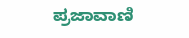ಪ್ರಜಾವಾಣಿ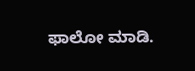ಫಾಲೋ ಮಾಡಿ.